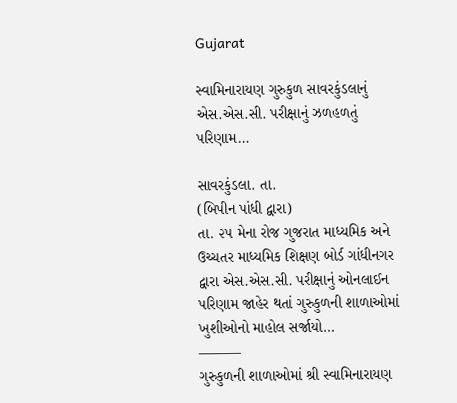Gujarat

સ્વામિનારાયણ ગુરુકુળ સાવરકુંડલાનું એસ.એસ.સી. પરીક્ષાનું ઝળહળતું પરિણામ…

સાવરકુંડલા. તા.
(બિપીન પાંધી દ્વારા)
તા. ૨૫ મેના રોજ ગુજરાત માધ્યમિક અને ઉચ્ચતર માધ્યમિક શિક્ષણ બોર્ડ ગાંધીનગર દ્વારા એસ.એસ.સી. પરીક્ષાનું ઓનલાઈન પરિણામ જાહેર થતાં ગુરુકુળની શાળાઓમાં ખુશીઓનો માહોલ સર્જાયો…
———
ગુરુકુળની શાળાઓમાં શ્રી સ્વામિનારાયણ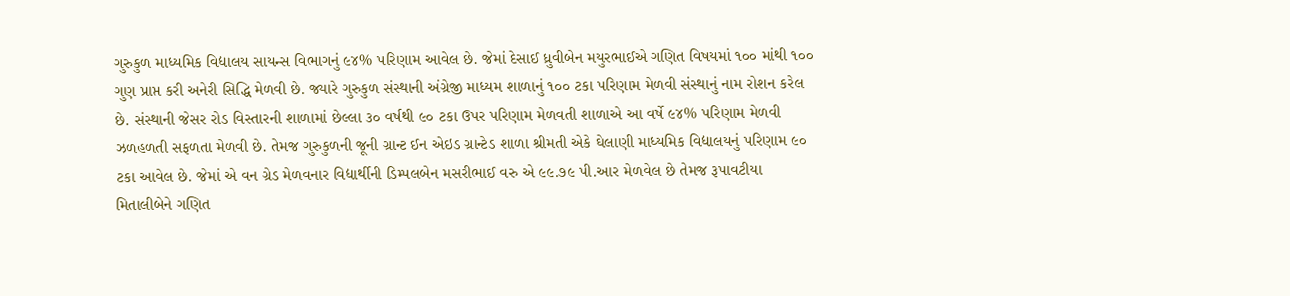ગુરુકુળ માધ્યમિક વિદ્યાલય સાયન્સ વિભાગનું ૯૪% પરિણામ આવેલ છે. જેમાં દેસાઈ ધ્રુવીબેન મયુરભાઈએ ગણિત વિષયમાં ૧૦૦ માંથી ૧૦૦ ગુણ પ્રાપ્ત કરી અનેરી સિદ્ધિ મેળવી છે. જ્યારે ગુરુકુળ સંસ્થાની અંગ્રેજી માધ્યમ શાળાનું ૧૦૦ ટકા પરિણામ મેળવી સંસ્થાનું નામ રોશન કરેલ છે. સંસ્થાની જેસર રોડ વિસ્તારની શાળામાં છેલ્લા ૩૦ વર્ષથી ૯૦ ટકા ઉપર પરિણામ મેળવતી શાળાએ આ વર્ષે ૯૪% પરિણામ મેળવી ઝળહળતી સફળતા મેળવી છે. તેમજ ગુરુકુળની જૂની ગ્રાન્ટ ઈન એઇડ ગ્રાન્ટેડ શાળા શ્રીમતી એકે ઘેલાણી માધ્યમિક વિદ્યાલયનું પરિણામ ૯૦ ટકા આવેલ છે. જેમાં એ વન ગ્રેડ મેળવનાર વિદ્યાર્થીની ડિમ્પલબેન મસરીભાઈ વરુ એ ૯૯.૭૯ પી.આર મેળવેલ છે તેમજ રૂપાવટીયા મિતાલીબેને ગણિત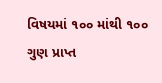વિષયમાં ૧૦૦ માંથી ૧૦૦ ગુણ પ્રાપ્ત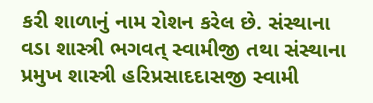કરી શાળાનું નામ રોશન કરેલ છે. સંસ્થાના વડા શાસ્ત્રી ભગવત્ સ્વામીજી તથા સંસ્થાના પ્રમુખ શાસ્ત્રી હરિપ્રસાદદાસજી સ્વામી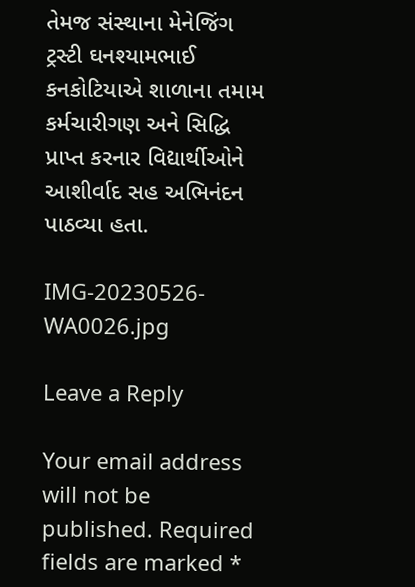તેમજ સંસ્થાના મેનેજિંગ ટ્રસ્ટી ઘનશ્યામભાઈ કનકોટિયાએ શાળાના તમામ કર્મચારીગણ અને સિદ્ધિ પ્રાપ્ત કરનાર વિદ્યાર્થીઓને આશીર્વાદ સહ અભિનંદન પાઠવ્યા હતા.

IMG-20230526-WA0026.jpg

Leave a Reply

Your email address will not be published. Required fields are marked *